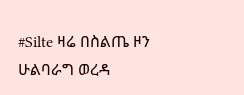#Silte ዛሬ በስልጤ ዞን ሁልባራግ ወረዳ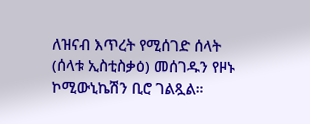ለዝናብ እጥረት የሚሰገድ ሰላት (ሰላቱ ኢስቲስቃዕ) መሰገዱን የዞኑ ኮሚውኒኬሽን ቢሮ ገልጿል።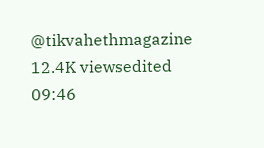@tikvahethmagazine 12.4K viewsedited 09:46